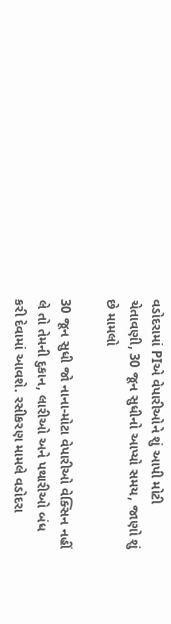વડોદરામાં PIએ વેપારીઓને શું આપી મોટી ચેતાવણી, 30 જૂન સુધીનો આપ્યો સમય, જાણો શું છે મામલો

30 જૂન સુધી જો નાના-મોટા વેપારીઓ વેક્સિન નહીં લે તો તેમની દુકાન, લારીઓ અને પથારીઓ બંધ કરી દેવામાં આવશે. રસીકરણ મામલે વડોદરા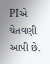PIએ ચેતવણી આપી છે.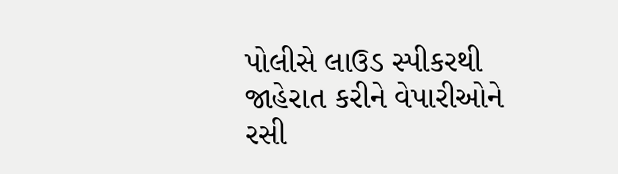પોલીસે લાઉડ સ્પીકરથી જાહેરાત કરીને વેપારીઓને રસી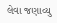લેવા જણાવ્યુ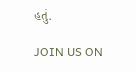હતું.

JOIN US ON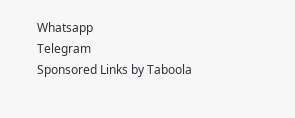Whatsapp
Telegram
Sponsored Links by Taboola